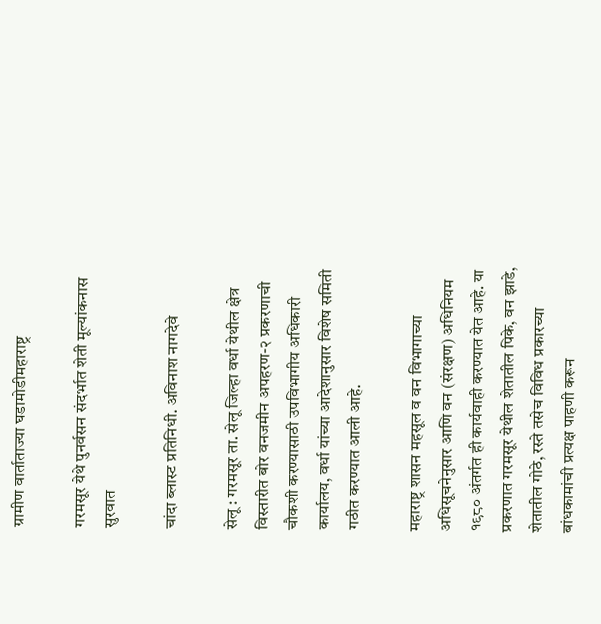ग्रामीण वार्ताताज्या घडामोडीमहाराष्ट्र

गरमसूर येथे पुनर्वसन संदर्भात शेती मूल्यांकनास सुरवात

चांदा ब्लास्ट प्रतिनिधी. अविनाश नागदेवे

सेलू : गरमसूर ता. सेलू जिल्हा वर्धा येथील क्षेत्र विस्तारीत बोर वनजमीन अपहरण-२ प्रकरणाची चौकशी करण्यासाठी उपविभागीय अधिकारी कार्यालय, वर्धा यांच्या आदेशानुसार विशेष समिती गठीत करण्यात आली आहे.

महाराष्ट्र शासन महसूल व वन विभागाच्या अधिसूचनेनुसार आणि वन (संरक्षण) अधिनियम १९८० अंतर्गत ही कार्यवाही करण्यात येत आहे. या प्रकरणात गरमसूर येथील शेतातील पिके, वन झाडे, शेतातील गोठे, रस्ते तसेच विविध प्रकारच्या बांधकामांची प्रत्यक्ष पाहणी करून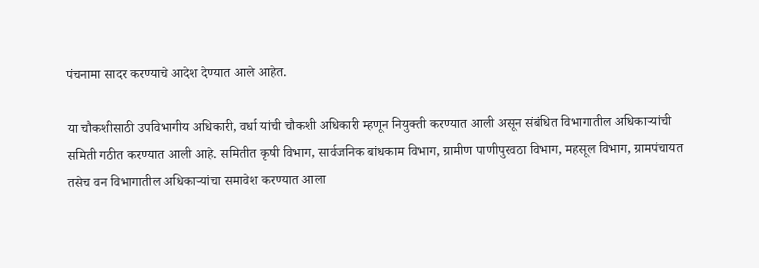पंचनामा सादर करण्याचे आदेश देण्यात आले आहेत.

या चौकशीसाठी उपविभागीय अधिकारी, वर्धा यांची चौकशी अधिकारी म्हणून नियुक्ती करण्यात आली असून संबंधित विभागातील अधिकाऱ्यांची समिती गठीत करण्यात आली आहे. समितीत कृषी विभाग, सार्वजनिक बांधकाम विभाग, ग्रामीण पाणीपुरवठा विभाग, महसूल विभाग, ग्रामपंचायत तसेच वन विभागातील अधिकाऱ्यांचा समावेश करण्यात आला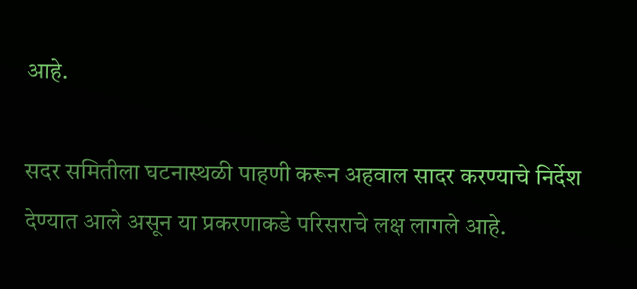आहे.

सदर समितीला घटनास्थळी पाहणी करून अहवाल सादर करण्याचे निर्देश देण्यात आले असून या प्रकरणाकडे परिसराचे लक्ष लागले आहे.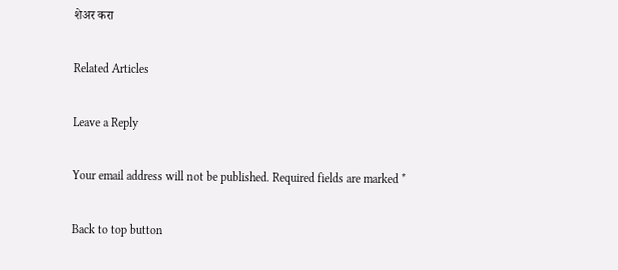शेअर करा

Related Articles

Leave a Reply

Your email address will not be published. Required fields are marked *

Back to top button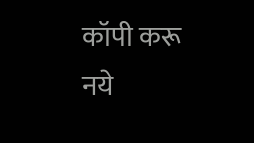कॉपी करू नये